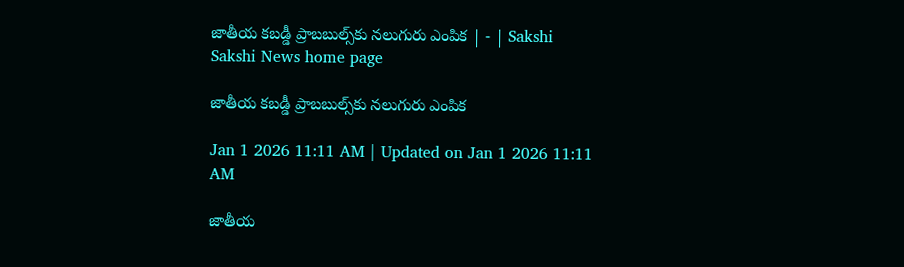జాతీయ కబడ్డీ ప్రాబబుల్స్‌కు నలుగురు ఎంపిక | - | Sakshi
Sakshi News home page

జాతీయ కబడ్డీ ప్రాబబుల్స్‌కు నలుగురు ఎంపిక

Jan 1 2026 11:11 AM | Updated on Jan 1 2026 11:11 AM

జాతీయ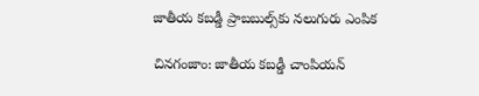జాతీయ కబడ్డీ ప్రాబబుల్స్‌కు నలుగురు ఎంపిక

చినగంజాం: జాతీయ కబడ్డీ చాంపియన్‌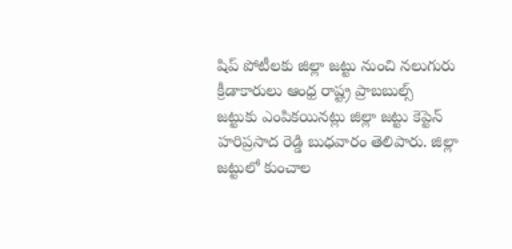షిప్‌ పోటీలకు జిల్లా జట్టు నుంచి నలుగురు క్రీడాకారులు ఆంధ్ర రాష్ట్ర ప్రాబబుల్స్‌ జట్టుకు ఎంపికయినట్లు జిల్లా జట్టు కెప్టెన్‌ హరిప్రసాద రెడ్డి బుధవారం తెలిపారు. జిల్లా జట్టులో కుంచాల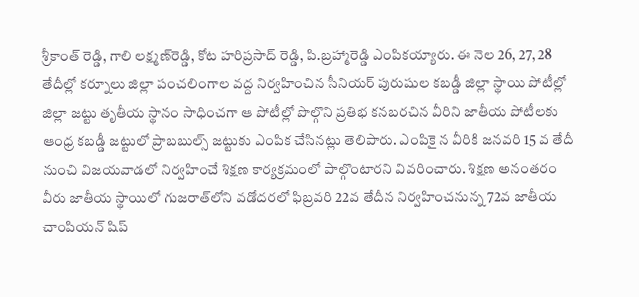శ్రీకాంత్‌ రెడ్డి, గాలి లక్ష్మణ్‌రెడ్డి, కోట హరిప్రసాద్‌ రెడ్డి, పి.బ్రహ్మారెడ్డి ఎంపికయ్యారు. ఈ నెల 26, 27, 28 తేదీల్లో కర్నూలు జిల్లా పంచలింగాల వద్ద నిర్వహించిన సీనియర్‌ పురుషుల కబడ్డీ జిల్లా స్థాయి పోటీల్లో జిల్లా జట్టు తృతీయ స్థానం సాధించగా ఆ పోటీల్లో పొల్గొని ప్రతిభ కనబరచిన వీరిని జాతీయ పోటీలకు ఆంధ్ర కబడ్డీ జట్టులో ప్రాబబుల్స్‌ జట్టుకు ఎంపిక చేసినట్లు తెలిపారు. ఎంపికై న వీరికి జనవరి 15 వ తేదీ నుంచి విజయవాడలో నిర్వహించే శిక్షణ కార్యక్రమంలో పాల్గొంటారని వివరించారు. శిక్షణ అనంతరం వీరు జాతీయ స్థాయిలో గుజరాత్‌లోని వడోదరలో ఫిబ్రవరి 22వ తేదీన నిర్వహించనున్న 72వ జాతీయ చాంపియన్‌ షిప్‌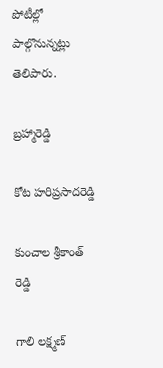పోటీల్లో పాల్గొనున్నట్లు తెలిపారు.

బ్రహ్మారెడ్డి

కోట హరిప్రసాదరెడ్డి

కుంచాల శ్రీకాంత్‌ రెడ్డి

గాలి లక్ష్మణ్‌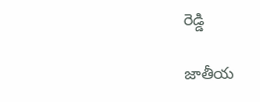రెడ్డి

జాతీయ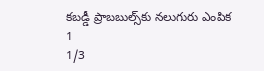కబడ్డీ ప్రాబబుల్స్‌కు నలుగురు ఎంపిక 1
1/3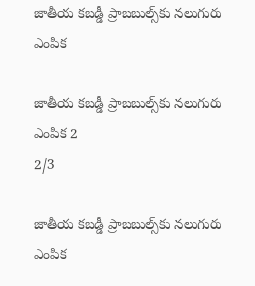జాతీయ కబడ్డీ ప్రాబబుల్స్‌కు నలుగురు ఎంపిక

జాతీయ కబడ్డీ ప్రాబబుల్స్‌కు నలుగురు ఎంపిక 2
2/3

జాతీయ కబడ్డీ ప్రాబబుల్స్‌కు నలుగురు ఎంపిక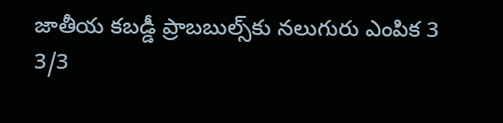జాతీయ కబడ్డీ ప్రాబబుల్స్‌కు నలుగురు ఎంపిక 3
3/3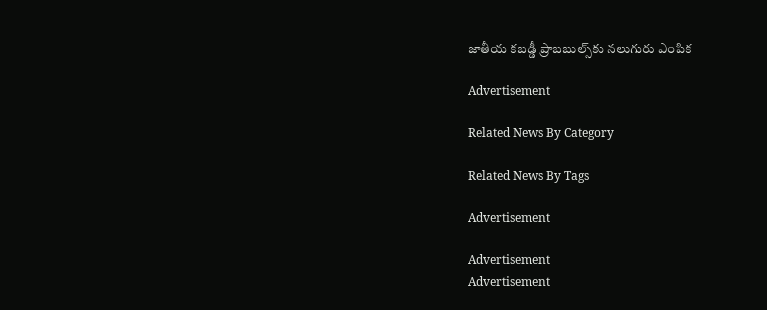జాతీయ కబడ్డీ ప్రాబబుల్స్‌కు నలుగురు ఎంపిక

Advertisement

Related News By Category

Related News By Tags

Advertisement

Advertisement
Advertisement